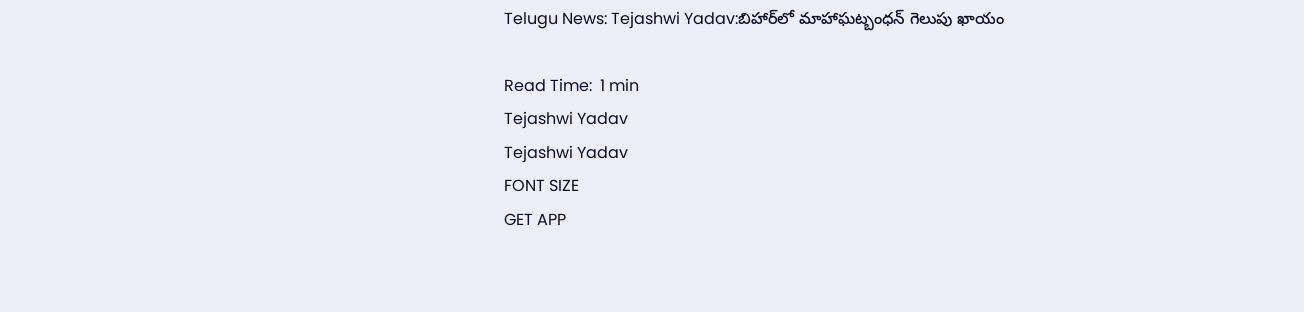Telugu News: Tejashwi Yadav:బిహార్‌లో మాహాఘట్బంధన్ గెలుపు ఖాయం

Read Time:  1 min
Tejashwi Yadav
Tejashwi Yadav
FONT SIZE
GET APP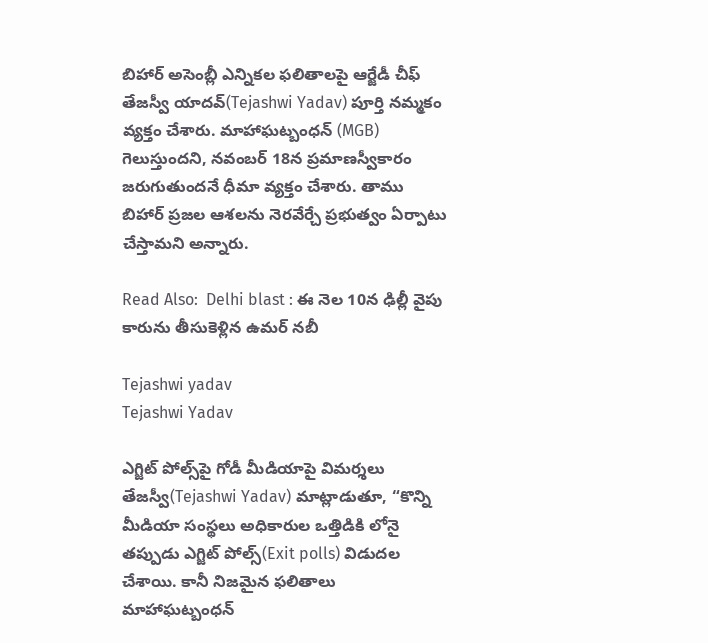బిహార్ అసెంబ్లీ ఎన్నికల ఫలితాలపై ఆర్జేడీ చీఫ్ తేజస్వీ యాదవ్(Tejashwi Yadav) పూర్తి నమ్మకం వ్యక్తం చేశారు. మాహాఘట్బంధన్ (MGB) గెలుస్తుందని, నవంబర్ 18న ప్రమాణస్వీకారం జరుగుతుందనే ధీమా వ్యక్తం చేశారు. తాము బిహార్ ప్రజల ఆశలను నెరవేర్చే ప్రభుత్వం ఏర్పాటు చేస్తామని అన్నారు.

Read Also:  Delhi blast : ఈ నెల 10న ఢిల్లీ వైపు కారును తీసుకెళ్లిన ఉమర్ నబీ

Tejashwi yadav
Tejashwi Yadav

ఎగ్జిట్ పోల్స్‌పై గోడీ మీడియాపై విమర్శలు
తేజస్వీ(Tejashwi Yadav) మాట్లాడుతూ, “కొన్ని మీడియా సంస్థలు అధికారుల ఒత్తిడికి లోనై తప్పుడు ఎగ్జిట్ పోల్స్(Exit polls) విడుదల చేశాయి. కానీ నిజమైన ఫలితాలు మాహాఘట్బంధన్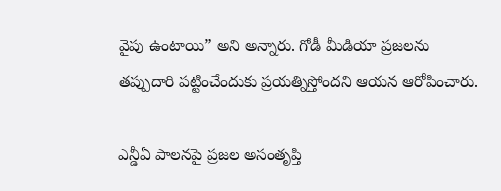వైపు ఉంటాయి” అని అన్నారు. గోడీ మీడియా ప్రజలను తప్పుదారి పట్టించేందుకు ప్రయత్నిస్తోందని ఆయన ఆరోపించారు.

ఎన్డీఏ పాలనపై ప్రజల అసంతృప్తి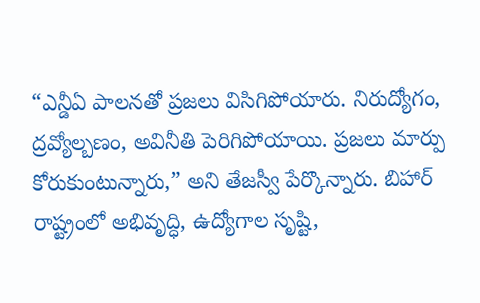“ఎన్డీఏ పాలనతో ప్రజలు విసిగిపోయారు. నిరుద్యోగం, ద్రవ్యోల్బణం, అవినీతి పెరిగిపోయాయి. ప్రజలు మార్పు కోరుకుంటున్నారు,” అని తేజస్వీ పేర్కొన్నారు. బిహార్ రాష్ట్రంలో అభివృద్ధి, ఉద్యోగాల సృష్టి,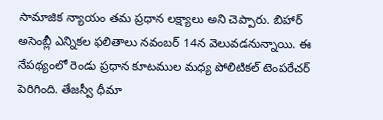సామాజిక న్యాయం తమ ప్రధాన లక్ష్యాలు అని చెప్పారు. బిహార్ అసెంబ్లీ ఎన్నికల ఫలితాలు నవంబర్ 14న వెలువడనున్నాయి. ఈ నేపథ్యంలో రెండు ప్రధాన కూటముల మధ్య పోలిటికల్ టెంపరేచర్ పెరిగింది. తేజస్వీ ధీమా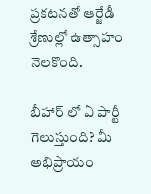ప్రకటనతో ఆర్జేడీ శ్రేణుల్లో ఉత్సాహం నెలకొంది.

బీహార్ లో ఏ పార్టీ గెలుస్తుంది? మీ అభిప్రాయం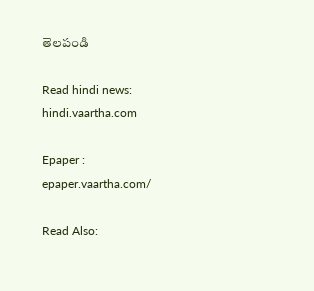తెలపండి

Read hindi news: hindi.vaartha.com

Epaper : epaper.vaartha.com/

Read Also: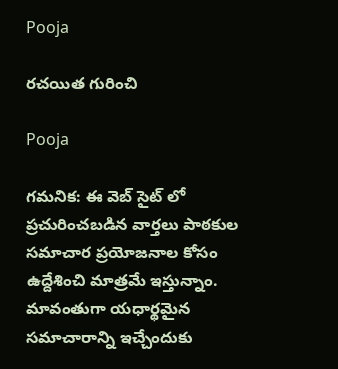Pooja

రచయిత గురించి

Pooja

గమనిక: ఈ వెబ్ సైట్ లో ప్రచురించబడిన వార్తలు పాఠకుల సమాచార ప్రయోజనాల కోసం ఉద్దేశించి మాత్రమే ఇస్తున్నాం. మావంతుగా యధార్థమైన సమాచారాన్ని ఇచ్చేందుకు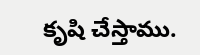కృషి చేస్తాము.